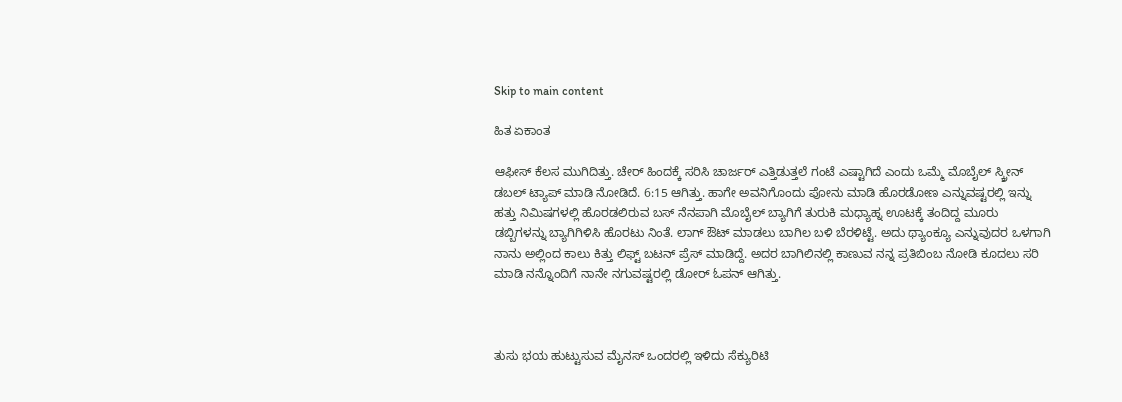Skip to main content

ಹಿತ ಏಕಾಂತ

ಆಫೀಸ್ ಕೆಲಸ ಮುಗಿದಿತ್ತು. ಚೇರ್ ಹಿಂದಕ್ಕೆ ಸರಿಸಿ ಚಾರ್ಜರ್ ಎತ್ತಿಡುತ್ತಲೆ ಗಂಟೆ ಎಷ್ಟಾಗಿದೆ ಎಂದು ಒಮ್ಮೆ ಮೊಬೈಲ್ ಸ್ಕ್ರೀನ್ ಡಬಲ್ ಟ್ಯಾಪ್ ಮಾಡಿ ನೋಡಿದೆ. 6:15 ಆಗಿತ್ತು. ಹಾಗೇ ಅವನಿಗೊಂದು ಪೋನು ಮಾಡಿ ಹೊರಡೋಣ ಎನ್ನುವಷ್ಟರಲ್ಲಿ ಇನ್ನು ಹತ್ತು ನಿಮಿಷಗಳಲ್ಲಿ ಹೊರಡಲಿರುವ ಬಸ್ ನೆನಪಾಗಿ‌ ಮೊಬೈಲ್ ಬ್ಯಾಗಿಗೆ ತುರುಕಿ ಮಧ್ಯಾಹ್ನ ಊಟಕ್ಕೆ ತಂದಿದ್ದ ಮೂರು ಡಬ್ಬಿಗಳನ್ನು ಬ್ಯಾಗಿಗಿಳಿಸಿ ಹೊರಟು ನಿಂತೆ. ಲಾಗ್ ಔಟ್ ಮಾಡಲು ಬಾಗಿಲ ಬಳಿ ಬೆರಳಿಟ್ಟೆ. ಅದು ಥ್ಯಾಂಕ್ಯೂ ಎನ್ನುವುದರ ಒಳಗಾಗಿ ನಾನು ಅಲ್ಲಿಂದ ಕಾಲು ಕಿತ್ತು ಲಿಫ್ಟ್ ಬಟನ್ ಪ್ರೆಸ್ ಮಾಡಿದ್ದೆ. ಅದರ ಬಾಗಿಲಿನಲ್ಲಿ ಕಾಣುವ ನನ್ನ ಪ್ರತಿಬಿಂಬ ನೋಡಿ ಕೂದಲು ಸರಿ ಮಾಡಿ ನನ್ನೊಂದಿಗೆ ನಾನೇ ನಗುವಷ್ಟರಲ್ಲಿ ಡೋರ್ ಓಪನ್ ಆಗಿತ್ತು.



ತುಸು ಭಯ ಹುಟ್ಟುಸುವ ಮೈನಸ್ ಒಂದರಲ್ಲಿ ಇಳಿದು ಸೆಕ್ಯುರಿಟಿ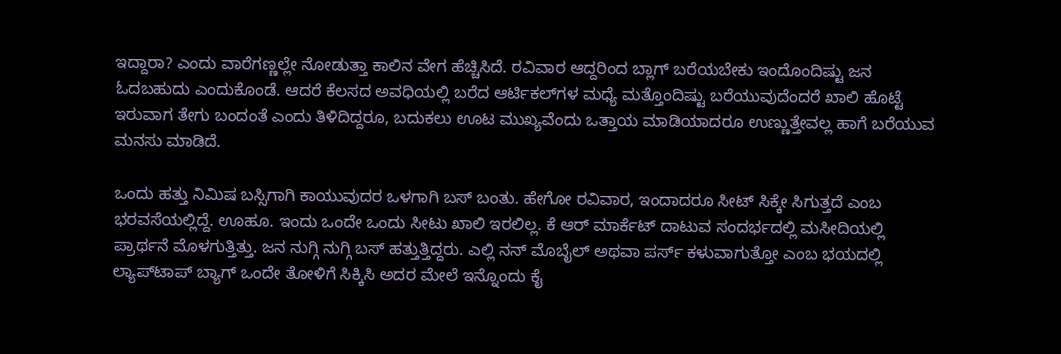ಇದ್ದಾರಾ? ಎಂದು ವಾರೆಗಣ್ಣಲ್ಲೇ ನೋಡುತ್ತಾ ಕಾಲಿನ‌ ವೇಗ ಹೆಚ್ಚಿಸಿದೆ. ರವಿವಾರ ಆದ್ದರಿಂದ ಬ್ಲಾಗ್ ಬರೆಯಬೇಕು ಇಂದೊಂದಿಷ್ಟು ಜನ ಓದಬಹುದು ಎಂದುಕೊಂಡೆ. ಆದರೆ ಕೆಲಸದ ಅವಧಿಯಲ್ಲಿ ಬರೆದ ಆರ್ಟಿಕಲ್‌ಗಳ ಮಧ್ಯೆ ಮತ್ತೊಂದಿಷ್ಟು ಬರೆಯುವುದೆಂದರೆ ಖಾಲಿ ಹೊಟ್ಟೆ ಇರುವಾಗ ತೇಗು ಬಂದಂತೆ ಎಂದು ತಿಳಿದಿದ್ದರೂ, ಬದುಕಲು ಊಟ ಮುಖ್ಯವೆಂದು ಒತ್ತಾಯ ಮಾಡಿಯಾದರೂ ಉಣ್ಣುತ್ತೇವಲ್ಲ ಹಾಗೆ ಬರೆಯುವ ಮನಸು ಮಾಡಿದೆ.

ಒಂದು ಹತ್ತು ನಿಮಿಷ ಬಸ್ಸಿಗಾಗಿ ಕಾಯುವುದರ ಒಳಗಾಗಿ ಬಸ್ ಬಂತು. ಹೇಗೋ ರವಿವಾರ, ಇಂದಾದರೂ ಸೀಟ್ ಸಿಕ್ಕೇ ಸಿಗುತ್ತದೆ ಎಂಬ ಭರವಸೆಯಲ್ಲಿದ್ದೆ. ಊಹೂ. ಇಂದು ಒಂದೇ ಒಂದು ಸೀಟು ಖಾಲಿ ಇರಲಿಲ್ಲ. ಕೆ ಆರ್ ಮಾರ್ಕೆಟ್ ದಾಟುವ ಸಂದರ್ಭದಲ್ಲಿ ಮಸೀದಿಯಲ್ಲಿ ಪ್ರಾರ್ಥನೆ ಮೊಳಗುತ್ತಿತ್ತು. ಜನ ನುಗ್ಗಿ ನುಗ್ಗಿ ಬಸ್ ಹತ್ತುತ್ತಿದ್ದರು. ಎಲ್ಲಿ ನನ್ ಮೊಬೈಲ್ ಅಥವಾ ಪರ್ಸ್ ಕಳುವಾಗುತ್ತೋ ಎಂಬ ಭಯದಲ್ಲಿ ಲ್ಯಾಪ್‍ಟಾಪ್ ಬ್ಯಾಗ್ ಒಂದೇ ತೋಳಿಗೆ ಸಿಕ್ಕಿಸಿ ಅದರ ಮೇಲೆ ಇನ್ನೊಂದು ಕೈ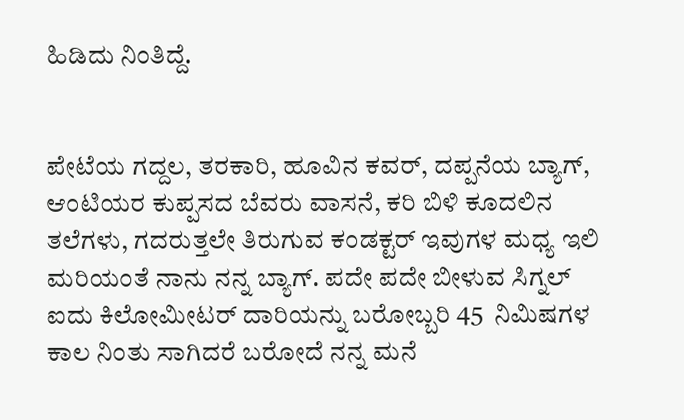ಹಿಡಿದು ನಿಂತಿದ್ದೆ.


ಪೇಟೆಯ ಗದ್ದಲ, ತರಕಾರಿ, ಹೂವಿನ ಕವರ್, ದಪ್ಪನೆಯ ಬ್ಯಾಗ್, ಆಂಟಿಯರ ಕುಪ್ಪಸದ ಬೆವರು ವಾಸನೆ, ಕರಿ ಬಿಳಿ ಕೂದಲಿನ ತಲೆಗಳು, ಗದರುತ್ತಲೇ ತಿರುಗುವ ಕಂಡಕ್ಟರ್ ಇವುಗಳ ಮಧ್ಯ ಇಲಿ ಮರಿಯಂತೆ ನಾನು ನನ್ನ ಬ್ಯಾಗ್. ಪದೇ ಪದೇ ಬೀಳುವ ಸಿಗ್ನಲ್ ಐದು ಕಿಲೋಮೀಟರ್ ದಾರಿಯನ್ನು ಬರೋಬ್ಬರಿ 45  ನಿಮಿಷಗಳ ಕಾಲ ನಿಂತು ಸಾಗಿದರೆ ಬರೋದೆ ನನ್ನ ಮನೆ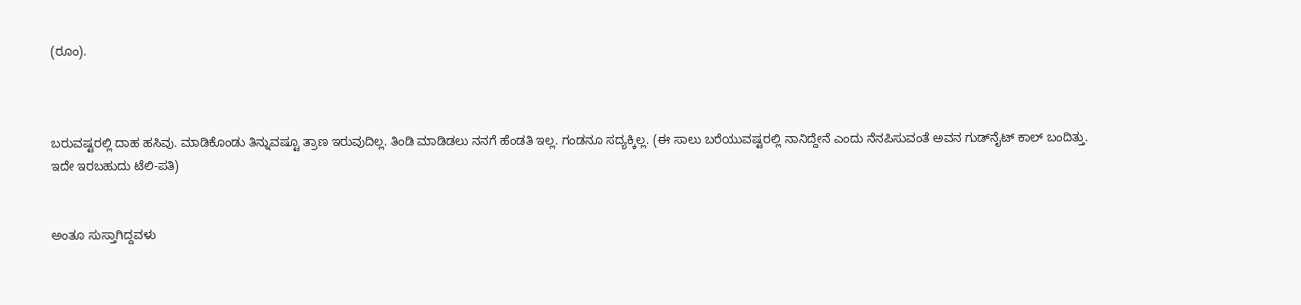(ರೂಂ).



ಬರುವಷ್ಟರಲ್ಲಿ ದಾಹ ಹಸಿವು. ಮಾಡಿಕೊಂಡು ತಿನ್ನುವಷ್ಟೂ ತ್ರಾಣ ಇರುವುದಿಲ್ಲ. ತಿಂಡಿ ಮಾಡಿಡಲು ನನಗೆ ಹೆಂಡತಿ ಇಲ್ಲ. ಗಂಡನೂ ಸದ್ಯಕ್ಕಿಲ್ಲ. (ಈ ಸಾಲು ಬರೆಯುವಷ್ಟರಲ್ಲಿ ನಾನಿದ್ದೇನೆ ಎಂದು ನೆನಪಿಸುವಂತೆ ಅವನ ಗುಡ್‌ನೈಟ್ ಕಾಲ್ ಬಂದಿತ್ತು. ಇದೇ ಇರಬಹುದು ಟೆಲಿ-ಪತಿ)


ಅಂತೂ ಸುಸ್ತಾಗಿದ್ದವಳು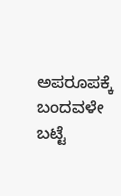ಅಪರೂಪಕ್ಕೆ ಬಂದವಳೇ ಬಟ್ಟೆ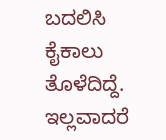ಬದಲಿಸಿ ಕೈಕಾಲು ತೊಳೆದಿದ್ದೆ. ಇಲ್ಲವಾದರೆ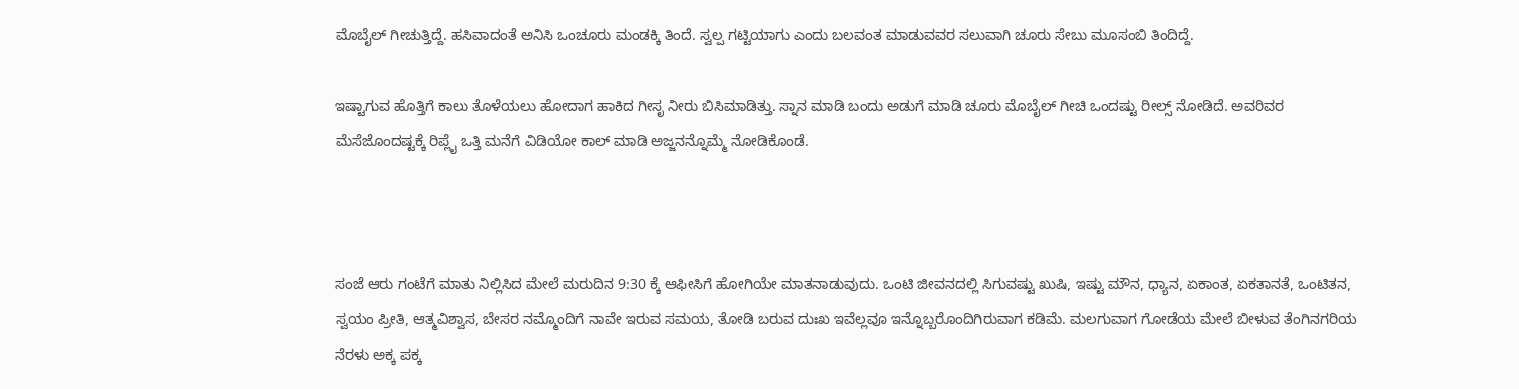ಮೊಬೈಲ್ ಗೀಚುತ್ತಿದ್ದೆ. ಹಸಿವಾದಂತೆ ಅನಿಸಿ ಒಂಚೂರು ಮಂಡಕ್ಕಿ ತಿಂದೆ. ಸ್ವಲ್ಪ ಗಟ್ಟಿಯಾಗು ಎಂದು ಬಲವಂತ ಮಾಡುವವರ ಸಲುವಾಗಿ ಚೂರು ಸೇಬು ಮೂಸಂಬಿ ತಿಂದಿದ್ದೆ.

ಇಷ್ಟಾಗುವ ಹೊತ್ತಿಗೆ ಕಾಲು ತೊಳೆಯಲು ಹೋದಾಗ ಹಾಕಿದ ಗೀಸೃ ನೀರು ಬಿಸಿಮಾಡಿತ್ತು. ಸ್ನಾನ ಮಾಡಿ ಬಂದು ಅಡುಗೆ ಮಾಡಿ ಚೂರು ಮೊಬೈಲ್ ಗೀಚಿ ಒಂದಷ್ಟು ರೀಲ್ಸ್ ನೋಡಿದೆ. ಅವರಿವರ ಮೆಸೆಜೊಂದಷ್ಟಕ್ಕೆ ರಿಪ್ಲೈ ಒತ್ತಿ ಮನೆಗೆ ವಿಡಿಯೋ ಕಾಲ್ ಮಾಡಿ ಅಜ್ಜನನ್ನೊಮ್ಮೆ ನೋಡಿಕೊಂಡೆ.



ಸಂಜೆ ಆರು ಗಂಟೆಗೆ ಮಾತು ನಿಲ್ಲಿಸಿದ ಮೇಲೆ ಮರುದಿನ 9:30 ಕ್ಕೆ ಆಫೀಸಿಗೆ ಹೋಗಿಯೇ ಮಾತನಾಡುವುದು. ಒಂಟಿ ಜೀವನದಲ್ಲಿ ಸಿಗುವಷ್ಟು ಖುಷಿ, ಇಷ್ಟು ಮೌನ, ಧ್ಯಾನ, ಏಕಾಂತ, ಏಕತಾನತೆ, ಒಂಟಿತನ, ಸ್ವಯಂ ಪ್ರೀತಿ, ಆತ್ಮವಿಶ್ವಾಸ, ಬೇಸರ ನಮ್ಮೊಂದಿಗೆ ನಾವೇ ಇರುವ ಸಮಯ, ತೋಡಿ ಬರುವ ದುಃಖ ಇವೆಲ್ಲವೂ ಇನ್ನೊಬ್ಬರೊಂದಿಗಿರುವಾಗ ಕಡಿಮೆ. ಮಲಗುವಾಗ ಗೋಡೆಯ ಮೇಲೆ ಬೀಳುವ ತೆಂಗಿನಗರಿಯ ನೆರಳು ಅಕ್ಕ ಪಕ್ಕ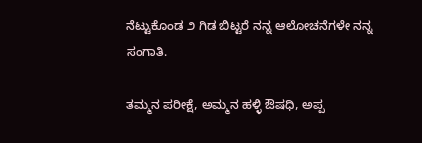ನೆಟ್ಟುಕೊಂಡ ೨ ಗಿಡ ಬಿಟ್ಟರೆ ನನ್ನ ಆಲೋಚನೆಗಳೇ ನನ್ನ ಸಂಗಾತಿ.

ತಮ್ಮನ ಪರೀಕ್ಷೆ, ಅಮ್ಮನ ಹಳ್ಳಿ ಔಷಧಿ, ಅಪ್ಪ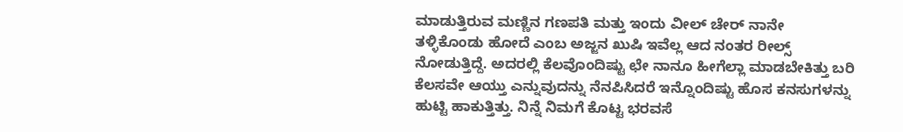ಮಾಡುತ್ತಿರುವ ಮಣ್ಣಿನ ಗಣಪತಿ ಮತ್ತು ಇಂದು ವೀಲ್ ಚೇರ್ ನಾನೇ ತಳ್ಳಿಕೊಂಡು ಹೋದೆ ಎಂಬ ಅಜ್ಜನ ಖುಷಿ ಇವೆಲ್ಲ ಆದ ನಂತರ ರೀಲ್ಸ್ ನೋಡುತ್ತಿದ್ದೆ. ಅದರಲ್ಲಿ ಕೆಲವೊಂದಿಷ್ಟು ಛೇ ನಾನೂ ಹೀಗೆಲ್ಲಾ ಮಾಡಬೇಕಿತ್ತು ಬರಿ ಕೆಲಸವೇ ಆಯ್ತು ಎನ್ನುವುದನ್ನು ನೆನಪಿಸಿದರೆ ಇನ್ನೊಂದಿಷ್ಟು ಹೊಸ ಕನಸುಗಳನ್ನು ಹುಟ್ಟಿ ಹಾಕುತ್ತಿತ್ತು. ನಿನ್ನೆ ನಿಮಗೆ ಕೊಟ್ಟ ಭರವಸೆ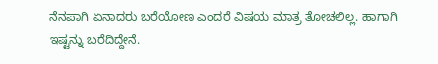ನೆನಪಾಗಿ ಏನಾದರು ಬರೆಯೋಣ ಎಂದರೆ ವಿಷಯ ಮಾತ್ರ ತೋಚಲಿಲ್ಲ. ಹಾಗಾಗಿ ಇಷ್ಟನ್ನು ಬರೆದಿದ್ದೇನೆ.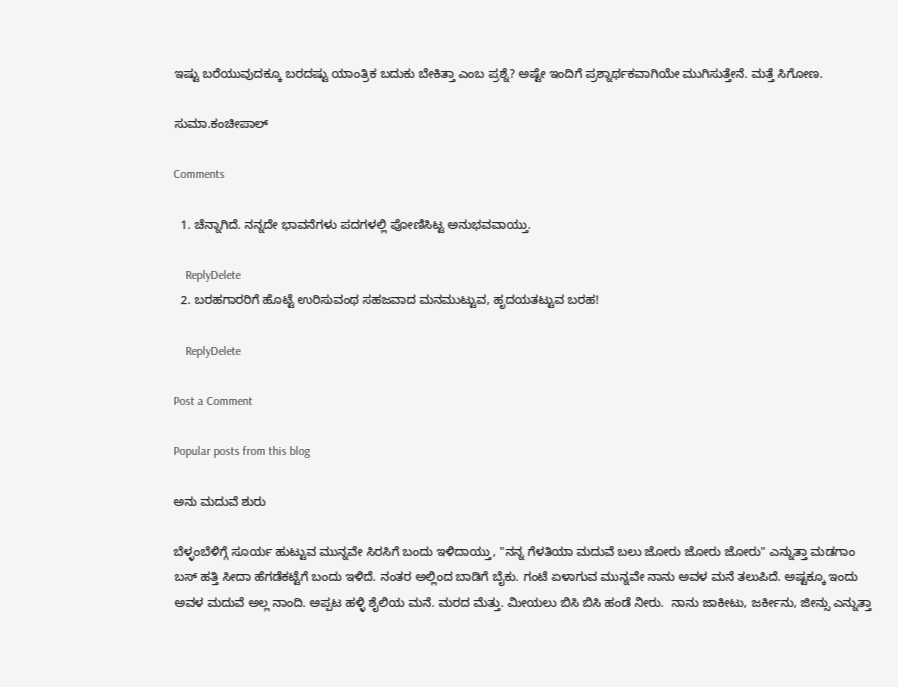ಇಷ್ಟು ಬರೆಯುವುದಕ್ಕೂ ಬರದಷ್ಟು ಯಾಂತ್ರಿಕ ಬದುಕು ಬೇಕಿತ್ತಾ ಎಂಬ ಪ್ರಶ್ನೆ? ಅಷ್ಟೇ ಇಂದಿಗೆ ಪ್ರಶ್ನಾರ್ಥಕವಾಗಿಯೇ ಮುಗಿಸುತ್ತೇನೆ. ಮತ್ತೆ ಸಿಗೋಣ.

ಸುಮಾ.ಕಂಚೀಪಾಲ್

Comments

  1. ಚೆನ್ನಾಗಿದೆ. ನನ್ನದೇ ಭಾವನೆಗಳು ಪದಗಳಲ್ಲಿ ಪೋಣಿಸಿಟ್ಟ ಅನುಭವವಾಯ್ತು.

    ReplyDelete
  2. ಬರಹಗಾರರಿಗೆ ಹೊಟ್ಟೆ ಉರಿಸುವಂಥ ಸಹಜವಾದ ಮನಮುಟ್ಟುವ, ಹೃದಯತಟ್ಟುವ ಬರಹ!

    ReplyDelete

Post a Comment

Popular posts from this blog

ಅನು ಮದುವೆ ಶುರು

ಬೆಳ್ಳಂಬೆಳಿಗ್ಗೆ ಸೂರ್ಯ ಹುಟ್ಟುವ ಮುನ್ನವೇ ಸಿರಸಿಗೆ ಬಂದು ಇಳಿದಾಯ್ತು, "ನನ್ನ ಗೆಳತಿಯಾ ಮದುವೆ ಬಲು ಜೋರು ಜೋರು ಜೋರು" ಎನ್ನುತ್ತಾ ಮಡಗಾಂ ಬಸ್ ಹತ್ತಿ ಸೀದಾ ಹೆಗಡೆಕಟ್ಟೆಗೆ ಬಂದು ಇಳಿದೆ. ನಂತರ ಅಲ್ಲಿಂದ ಬಾಡಿಗೆ ಬೈಕು. ಗಂಟೆ ಏಳಾಗುವ ಮುನ್ನವೇ ನಾನು ಅವಳ ಮನೆ ತಲುಪಿದೆ. ಅಷ್ಟಕ್ಕೂ ಇಂದು ಅವಳ ಮದುವೆ ಅಲ್ಲ ನಾಂದಿ. ಅಪ್ಪಟ ಹಳ್ಳಿ ಶೈಲಿಯ ಮನೆ. ಮರದ ಮೆತ್ತು. ಮೀಯಲು ಬಿಸಿ ಬಿಸಿ ಹಂಡೆ ನೀರು.  ನಾನು ಜಾಕೀಟು, ಜರ್ಕೀನು, ಜೀನ್ಸು ಎನ್ನುತ್ತಾ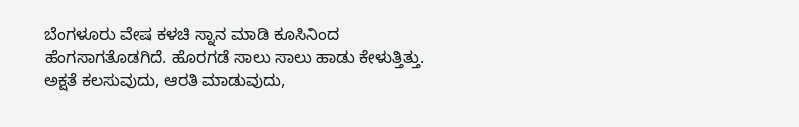ಬೆಂಗಳೂರು ವೇಷ ಕಳಚಿ ಸ್ನಾನ ಮಾಡಿ ಕೂಸಿನಿಂದ ಹೆಂಗಸಾಗತೊಡಗಿದೆ. ಹೊರಗಡೆ ಸಾಲು ಸಾಲು ಹಾಡು ಕೇಳುತ್ತಿತ್ತು. ಅಕ್ಷತೆ ಕಲಸುವುದು, ಆರತಿ ಮಾಡುವುದು,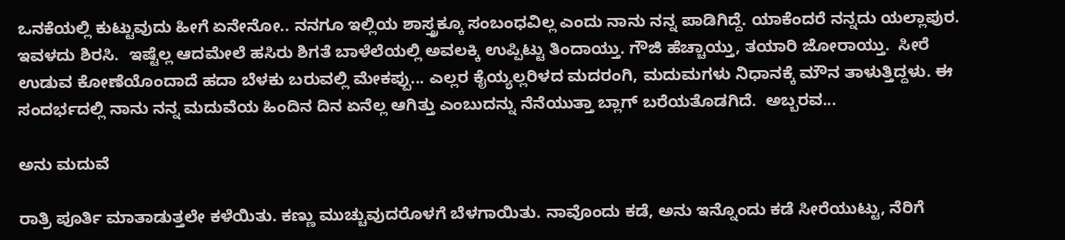ಒನಕೆಯಲ್ಲಿ ಕುಟ್ಟುವುದು ಹೀಗೆ ಏನೇನೋ.. ನನಗೂ ಇಲ್ಲಿಯ ಶಾಸ್ತ್ರಕ್ಕೂ ಸಂಬಂಧವಿಲ್ಲ ಎಂದು ನಾನು ನನ್ನ ಪಾಡಿಗಿದ್ದೆ. ಯಾಕೆಂದರೆ ನನ್ನದು ಯಲ್ಲಾಪುರ. ಇವಳದು ಶಿರಸಿ.  ಇಷ್ಟೆಲ್ಲ ಆದಮೇಲೆ ಹಸಿರು ಶಿಗತೆ ಬಾಳೆಲೆಯಲ್ಲಿ ಅವಲಕ್ಕಿ ಉಪ್ಪಿಟ್ಟು ತಿಂದಾಯ್ತು. ಗೌಜಿ ಹೆಚ್ಚಾಯ್ತು, ತಯಾರಿ ಜೋರಾಯ್ತು.  ಸೀರೆ ಉಡುವ ಕೋಣೆಯೊಂದಾದೆ ಹದಾ ಬೆಳಕು ಬರುವಲ್ಲಿ ಮೇಕಪ್ಪು... ಎಲ್ಲರ ಕೈಯ್ಯಲ್ಲರಿಳದ ಮದರಂಗಿ, ಮದುಮಗಳು ನಿಧಾನಕ್ಕೆ ಮೌನ ತಾಳುತ್ತಿದ್ದಳು. ಈ ಸಂದರ್ಭದಲ್ಲಿ ನಾನು ನನ್ನ ಮದುವೆಯ ಹಿಂದಿನ ದಿನ ಏನೆಲ್ಲ ಆಗಿತ್ತು ಎಂಬುದನ್ನು ನೆನೆಯುತ್ತಾ ಬ್ಲಾಗ್ ಬರೆಯತೊಡಗಿದೆ.  ಅಬ್ಬರವ...

ಅನು ಮದುವೆ

ರಾತ್ರಿ ಪೂರ್ತಿ ಮಾತಾಡುತ್ತಲೇ ಕಳೆಯಿತು. ಕಣ್ಣು ಮುಚ್ಚುವುದರೊಳಗೆ ಬೆಳಗಾಯಿತು. ನಾವೊಂದು ಕಡೆ, ಅನು ಇನ್ನೊಂದು ಕಡೆ ಸೀರೆಯುಟ್ಟು, ನೆರಿಗೆ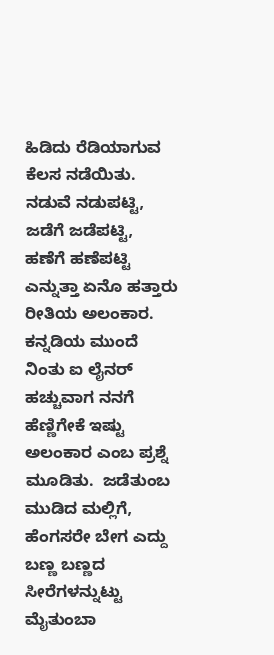ಹಿಡಿದು ರೆಡಿಯಾಗುವ ಕೆಲಸ ನಡೆಯಿತು. ನಡುವೆ ನಡುಪಟ್ಟಿ, ಜಡೆಗೆ ಜಡೆಪಟ್ಟಿ, ಹಣೆಗೆ ಹಣೆಪಟ್ಟಿ ಎನ್ನುತ್ತಾ ಏನೊ ಹತ್ತಾರು ರೀತಿಯ ಅಲಂಕಾರ. ಕನ್ನಡಿಯ ಮುಂದೆ ನಿಂತು ಐ ಲೈನರ್ ಹಚ್ಚುವಾಗ ನನಗೆ ಹೆಣ್ಣಿಗೇಕೆ ಇಷ್ಟು ಅಲಂಕಾರ ಎಂಬ ಪ್ರಶ್ನೆ ಮೂಡಿತು.  ಜಡೆತುಂಬ ಮುಡಿದ ಮಲ್ಲಿಗೆ, ಹೆಂಗಸರೇ ಬೇಗ ಎದ್ದು ಬಣ್ಣ ಬಣ್ಣದ ಸೀರೆಗಳನ್ನುಟ್ಟು ಮೈತುಂಬಾ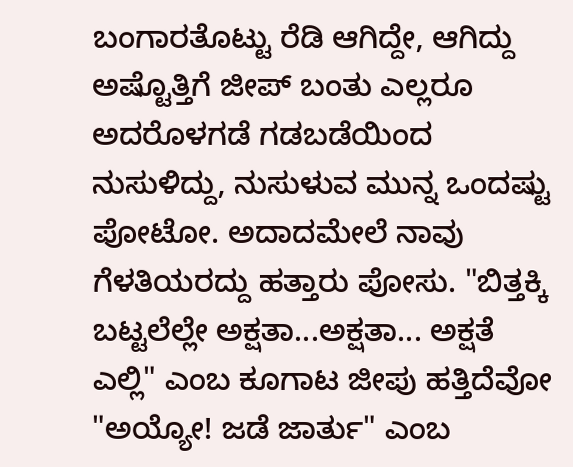ಬಂಗಾರತೊಟ್ಟು ರೆಡಿ ಆಗಿದ್ದೇ, ಆಗಿದ್ದು ಅಷ್ಟೊತ್ತಿಗೆ ಜೀಪ್ ಬಂತು ಎಲ್ಲರೂ ಅದರೊಳಗಡೆ ಗಡಬಡೆಯಿಂದ ನುಸುಳಿದ್ದು, ನುಸುಳುವ ಮುನ್ನ ಒಂದಷ್ಟು ಪೋಟೋ. ಅದಾದಮೇಲೆ ನಾವು ಗೆಳತಿಯರದ್ದು ಹತ್ತಾರು ಪೋಸು. "ಬಿತ್ತಕ್ಕಿ ಬಟ್ಟಲೆಲ್ಲೇ ಅಕ್ಷತಾ...ಅಕ್ಷತಾ... ಅಕ್ಷತೆ ಎಲ್ಲಿ" ಎಂಬ ಕೂಗಾಟ ಜೀಪು ಹತ್ತಿದೆವೋ "ಅಯ್ಯೋ! ಜಡೆ ಜಾರ್ತು" ಎಂಬ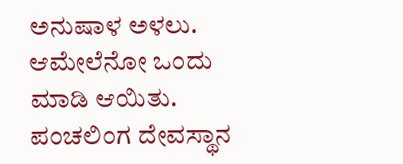ಅನುಷಾಳ ಅಳಲು.  ಆಮೇಲೆನೋ ಒಂದು ಮಾಡಿ ಆಯಿತು. ಪಂಚಲಿಂಗ ದೇವಸ್ಥಾನ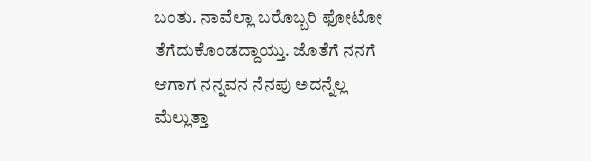ಬಂತು. ನಾವೆಲ್ಲಾ ಬರೊಬ್ಬರಿ ಫೋಟೋ ತೆಗೆದುಕೊಂಡದ್ದಾಯ್ತು. ಜೊತೆಗೆ ನನಗೆ ಆಗಾಗ ನನ್ನವನ ನೆನಪು ಅದನ್ನೆಲ್ಲ ಮೆಲ್ಲುತ್ತಾ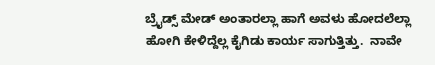ಬ್ರೈಡ್ಸ್ ಮೇಡ್ ಅಂತಾರಲ್ಲಾ ಹಾಗೆ ಅವಳು ಹೋದಲೆಲ್ಲಾ ಹೋಗಿ ಕೇಳಿದ್ದೆಲ್ಲ ಕೈಗಿಡು ಕಾರ್ಯ ಸಾಗುತ್ತಿತ್ತು.  ನಾವೇ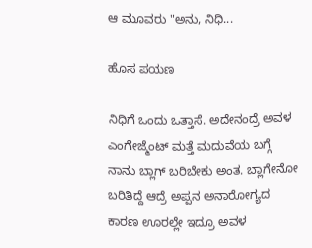ಆ ಮೂವರು "ಅನು, ನಿಧಿ...

ಹೊಸ ಪಯಣ

ನಿಧಿಗೆ ಒಂದು ಒತ್ತಾಸೆ. ಅದೇನಂದ್ರೆ ಅವಳ ಎಂಗೇಜ್ಮೆಂಟ್‌ ಮತ್ತೆ ಮದುವೆಯ ಬಗ್ಗೆ ನಾನು ಬ್ಲಾಗ್‌ ಬರಿಬೇಕು ಅಂತ. ಬ್ಲಾಗೇನೋ ಬರಿತಿದ್ದೆ ಆದ್ರೆ ಅಪ್ಪನ ಅನಾರೋಗ್ಯದ ಕಾರಣ ಊರಲ್ಲೇ ಇದ್ರೂ ಅವಳ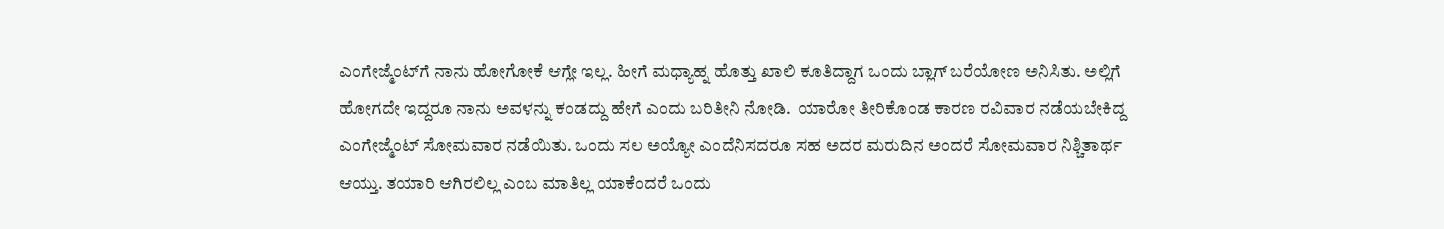ಎಂಗೇಜ್ಮೆಂಟ್‌ಗೆ ನಾನು ಹೋಗೋಕೆ ಆಗ್ಲೇ ಇಲ್ಲ. ಹೀಗೆ ಮಧ್ಯಾಹ್ನ ಹೊತ್ತು ಖಾಲಿ ಕೂತಿದ್ದಾಗ ಒಂದು ಬ್ಲಾಗ್‌ ಬರೆಯೋಣ ಅನಿಸಿತು. ಅಲ್ಲಿಗೆ ಹೋಗದೇ ಇದ್ದರೂ ನಾನು ಅವಳನ್ನು ಕಂಡದ್ದು ಹೇಗೆ ಎಂದು ಬರಿತೀನಿ ನೋಡಿ.  ಯಾರೋ ತೀರಿಕೊಂಡ ಕಾರಣ ರವಿವಾರ ನಡೆಯಬೇಕಿದ್ದ ಎಂಗೇಜ್ಮೆಂಟ್‌ ಸೋಮವಾರ ನಡೆಯಿತು. ಒಂದು ಸಲ ಅಯ್ಯೋ ಎಂದೆನಿಸದರೂ ಸಹ ಅದರ ಮರುದಿನ ಅಂದರೆ ಸೋಮವಾರ ನಿಶ್ಚಿತಾರ್ಥ ಆಯ್ತು. ತಯಾರಿ ಆಗಿರಲಿಲ್ಲ ಎಂಬ ಮಾತಿಲ್ಲ ಯಾಕೆಂದರೆ ಒಂದು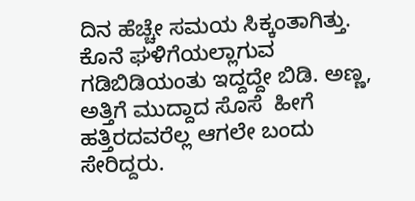ದಿನ ಹೆಚ್ಚೇ ಸಮಯ ಸಿಕ್ಕಂತಾಗಿತ್ತು. ಕೊನೆ ಘಳಿಗೆಯಲ್ಲಾಗುವ ಗಡಿಬಿಡಿಯಂತು ಇದ್ದದ್ದೇ ಬಿಡಿ. ಅಣ್ಣ, ಅತ್ತಿಗೆ ಮುದ್ದಾದ ಸೊಸೆ  ಹೀಗೆ ಹತ್ತಿರದವರೆಲ್ಲ ಆಗಲೇ ಬಂದು ಸೇರಿದ್ದರು.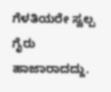ಗೆಳತಿಯರೇ ಸ್ವಲ್ಪ ಗೈರು ಹಾಜಾರಾದದ್ದು.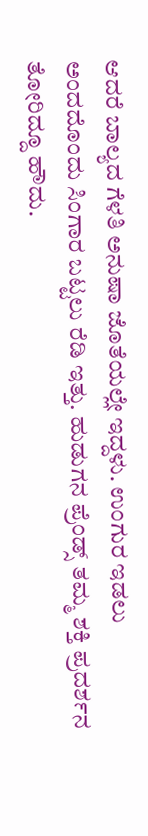ಆದರೆ ಬಾಲ್ಯದ ಗೆಳತಿ ಅನುಷಾ ಜೊತೆಯಲ್ಲೇ ಇದ್ದಳು. ಉಂಗುರ ಇಡಲು ಅಂದದೊಂದು ಸಿಂಗಾರ ಬಟ್ಟಲು ರೆಡಿ ಇತ್ತು. ಹುಡುಗನ ಪ್ರೆಂಡ್ಸ್‌ ತಮ್ಮ ಶಕ್ತಿ ಪ್ರದರ್ಶನ ತೋರಿದ್ದೂ ಹೌದು.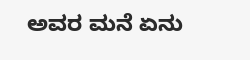ಅವರ ಮನೆ ಏನು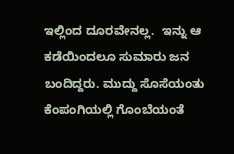ಇಲ್ಲಿಂದ ದೂರವೇನಲ್ಲ.  ಇನ್ನು ಆ ಕಡೆಯಿಂದಲೂ ಸುಮಾರು ಜನ ಬಂದಿದ್ದರು. ಮುದ್ದು ಸೊಸೆಯಂತು ಕೆಂಪಂಗಿಯಲ್ಲಿ ಗೊಂಬೆಯಂತೆ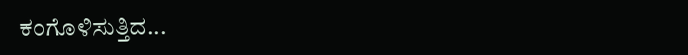ಕಂಗೊಳಿಸುತ್ತಿದ...